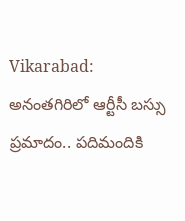Vikarabad: అనంతగిరిలో ఆర్టీసీ బస్సు ప్రమాదం.. పదిమందికి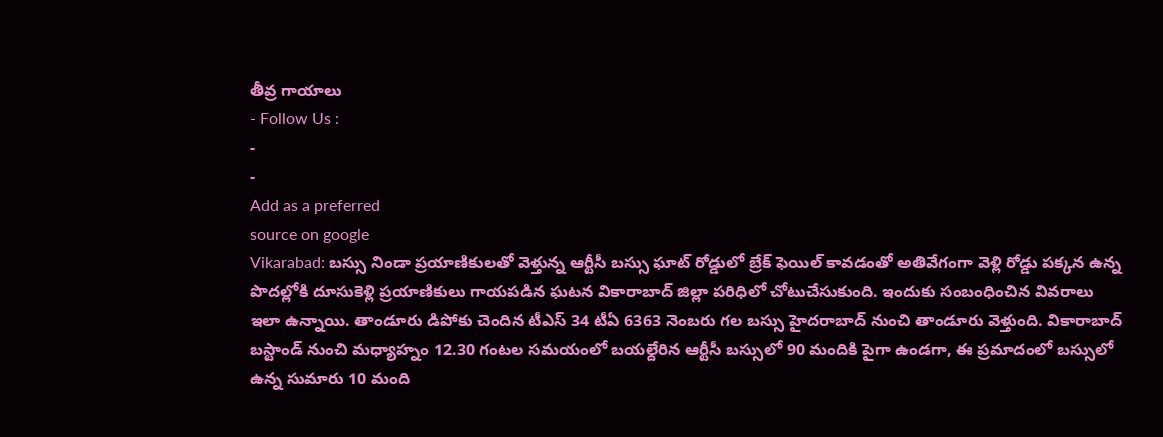తీవ్ర గాయాలు
- Follow Us :
-
-
Add as a preferred
source on google
Vikarabad: బస్సు నిండా ప్రయాణికులతో వెళ్తున్న ఆర్టీసీ బస్సు ఘాట్ రోడ్డులో బ్రేక్ ఫెయిల్ కావడంతో అతివేగంగా వెళ్లి రోడ్డు పక్కన ఉన్న పొదల్లోకి దూసుకెళ్లి ప్రయాణికులు గాయపడిన ఘటన వికారాబాద్ జిల్లా పరిధిలో చోటుచేసుకుంది. ఇందుకు సంబంధించిన వివరాలు ఇలా ఉన్నాయి. తాండూరు డిపోకు చెందిన టీఎస్ 34 టీఏ 6363 నెంబరు గల బస్సు హైదరాబాద్ నుంచి తాండూరు వెళ్తుంది. వికారాబాద్ బస్టాండ్ నుంచి మధ్యాహ్నం 12.30 గంటల సమయంలో బయల్దేరిన ఆర్టీసీ బస్సులో 90 మందికి పైగా ఉండగా, ఈ ప్రమాదంలో బస్సులో ఉన్న సుమారు 10 మంది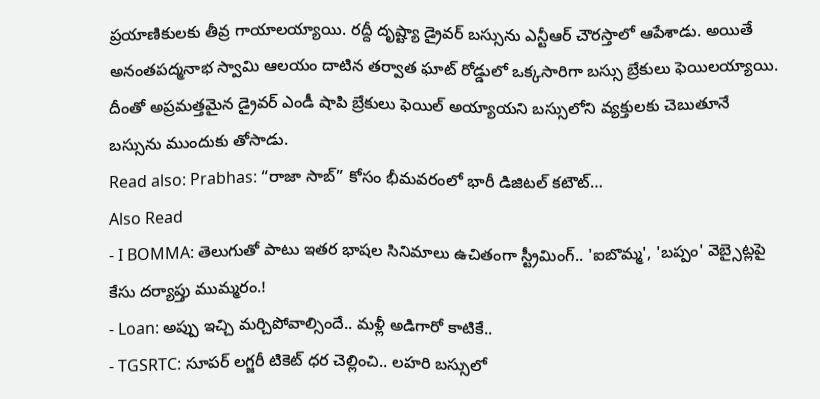ప్రయాణికులకు తీవ్ర గాయాలయ్యాయి. రద్దీ దృష్ట్యా డ్రైవర్ బస్సును ఎన్టీఆర్ చౌరస్తాలో ఆపేశాడు. అయితే అనంతపద్మనాభ స్వామి ఆలయం దాటిన తర్వాత ఘాట్ రోడ్డులో ఒక్కసారిగా బస్సు బ్రేకులు ఫెయిలయ్యాయి. దీంతో అప్రమత్తమైన డ్రైవర్ ఎండీ షాపి బ్రేకులు ఫెయిల్ అయ్యాయని బస్సులోని వ్యక్తులకు చెబుతూనే బస్సును ముందుకు తోసాడు.
Read also: Prabhas: “రాజా సాబ్” కోసం భీమవరంలో భారీ డిజిటల్ కటౌట్…
Also Read
- I BOMMA: తెలుగుతో పాటు ఇతర భాషల సినిమాలు ఉచితంగా స్ట్రీమింగ్.. 'ఐబొమ్మ', 'బప్పం' వెబ్సైట్లపై కేసు దర్యాప్తు ముమ్మరం.!
- Loan: అప్పు ఇచ్చి మర్చిపోవాల్సిందే.. మళ్లీ అడిగారో కాటికే..
- TGSRTC: సూపర్ లగ్జరీ టికెట్ ధర చెల్లించి.. లహరి బస్సులో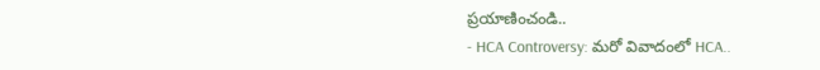ప్రయాణించండి..
- HCA Controversy: మరో వివాదంలో HCA..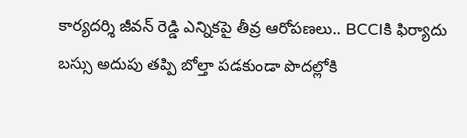కార్యదర్శి జీవన్ రెడ్డి ఎన్నికపై తీవ్ర ఆరోపణలు.. BCCIకి ఫిర్యాదు
బస్సు అదుపు తప్పి బోల్తా పడకుండా పొదల్లోకి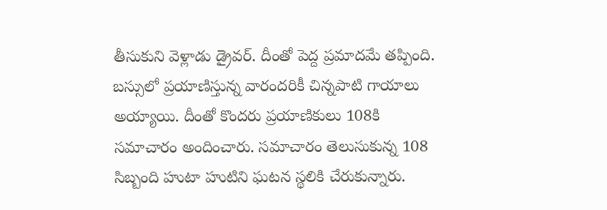తీసుకుని వెళ్లాడు డ్రైవర్. దీంతో పెద్ద ప్రమాదమే తప్పింది. బస్సులో ప్రయాణిస్తున్న వారందరికీ చిన్నపాటి గాయాలు అయ్యాయి. దీంతో కొందరు ప్రయాణికులు 108కి సమాచారం అందించారు. సమాచారం తెలుసుకున్న 108 సిబ్బంది హుటా హుటిని ఘటన స్థలికి చేరుకున్నారు.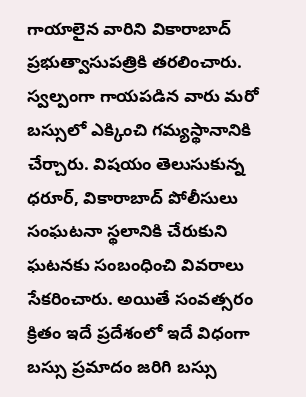గాయాలైన వారిని వికారాబాద్ ప్రభుత్వాసుపత్రికి తరలించారు. స్వల్పంగా గాయపడిన వారు మరో బస్సులో ఎక్కించి గమ్యస్థానానికి చేర్చారు. విషయం తెలుసుకున్న ధరూర్, వికారాబాద్ పోలీసులు సంఘటనా స్థలానికి చేరుకుని ఘటనకు సంబంధించి వివరాలు సేకరించారు. అయితే సంవత్సరం క్రితం ఇదే ప్రదేశంలో ఇదే విధంగా బస్సు ప్రమాదం జరిగి బస్సు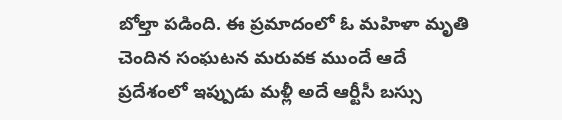బోల్తా పడింది. ఈ ప్రమాదంలో ఓ మహిళా మృతి చెందిన సంఘటన మరువక ముందే ఆదే ప్రదేశంలో ఇప్పుడు మళ్లీ అదే ఆర్టీసీ బస్సు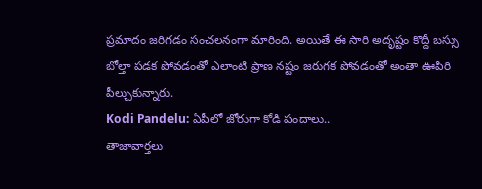ప్రమాదం జరిగడం సంచలనంగా మారింది. అయితే ఈ సారి అదృష్టం కొద్దీ బస్సు బోల్తా పడక పోవడంతో ఎలాంటి ప్రాణ నష్టం జరుగక పోవడంతో అంతా ఊపిరి పీల్చుకున్నారు.
Kodi Pandelu: ఏపీలో జోరుగా కోడి పందాలు..
తాజావార్తలు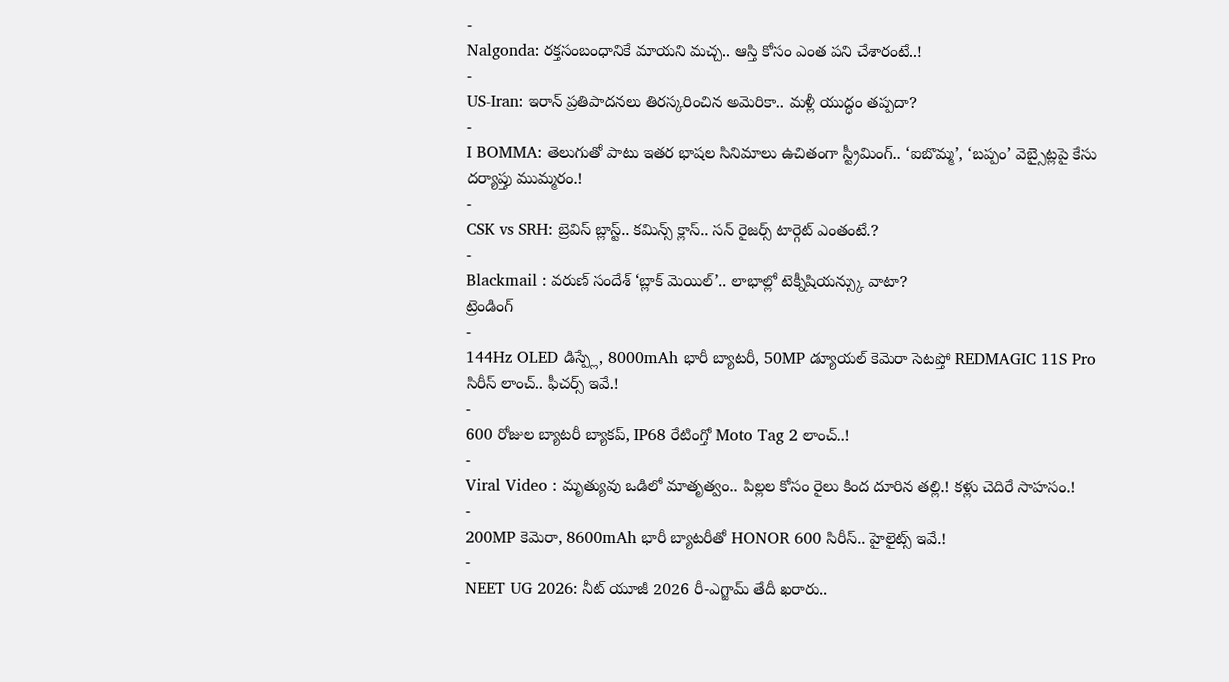-
Nalgonda: రక్తసంబంధానికే మాయని మచ్చ.. ఆస్తి కోసం ఎంత పని చేశారంటే..!
-
US-Iran: ఇరాన్ ప్రతిపాదనలు తిరస్కరించిన అమెరికా.. మళ్లీ యుద్ధం తప్పదా?
-
I BOMMA: తెలుగుతో పాటు ఇతర భాషల సినిమాలు ఉచితంగా స్ట్రీమింగ్.. ‘ఐబొమ్మ’, ‘బప్పం’ వెబ్సైట్లపై కేసు దర్యాప్తు ముమ్మరం.!
-
CSK vs SRH: బ్రెవిస్ బ్లాస్ట్.. కమిన్స్ క్లాస్.. సన్ రైజర్స్ టార్గెట్ ఎంతంటే.?
-
Blackmail : వరుణ్ సందేశ్ ‘బ్లాక్ మెయిల్’.. లాభాల్లో టెక్నీషియన్స్కు వాటా?
ట్రెండింగ్
-
144Hz OLED డిస్ప్లే, 8000mAh భారీ బ్యాటరీ, 50MP డ్యూయల్ కెమెరా సెటప్తో REDMAGIC 11S Pro సిరీస్ లాంచ్.. ఫీచర్స్ ఇవే.!
-
600 రోజుల బ్యాటరీ బ్యాకప్, IP68 రేటింగ్తో Moto Tag 2 లాంచ్..!
-
Viral Video : మృత్యువు ఒడిలో మాతృత్వం.. పిల్లల కోసం రైలు కింద దూరిన తల్లి.! కళ్లు చెదిరే సాహసం.!
-
200MP కెమెరా, 8600mAh భారీ బ్యాటరీతో HONOR 600 సిరీస్.. హైలైట్స్ ఇవే.!
-
NEET UG 2026: నీట్ యూజీ 2026 రీ-ఎగ్జామ్ తేదీ ఖరారు..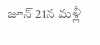జూన్ 21న మళ్లీ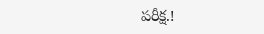పరీక్ష.!